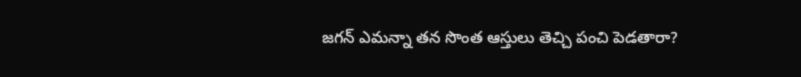జగన్ ఎమన్నా తన సొంత ఆస్తులు తెచ్చి పంచి పెడతారా?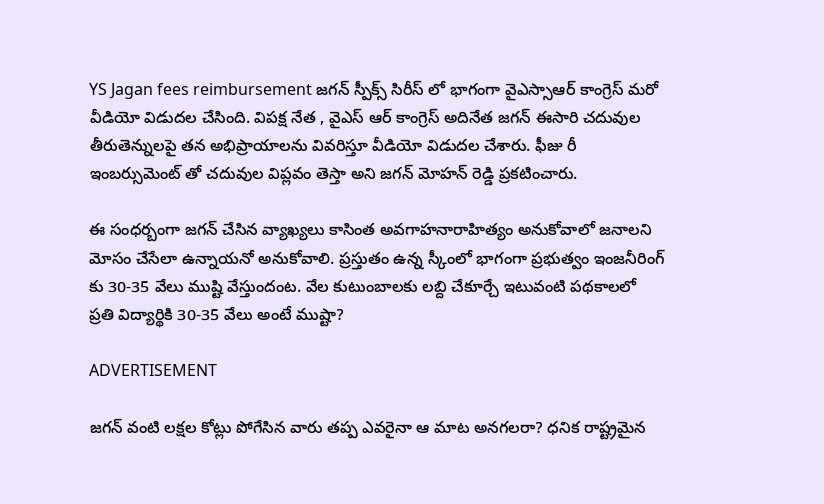YS Jagan fees reimbursement జగన్ స్పీక్స్ సిరీస్ లో భాగంగా వైఎస్సాఆర్ కాంగ్రెస్ మరో వీడియో విడుదల చేసింది. విపక్ష నేత , వైఎస్ ఆర్ కాంగ్రెస్ అదినేత జగన్ ఈసారి చదువుల తీరుతెన్నులపై తన అభిప్రాయాలను వివరిస్తూ వీడియో విడుదల చేశారు. ఫీజు రీ ఇంబర్సుమెంట్ తో చదువుల విప్లవం తెస్తా అని జగన్ మోహన్ రెడ్డి ప్రకటించారు.

ఈ సంధర్బంగా జగన్ చేసిన వ్యాఖ్యలు కాసింత అవగాహనారాహిత్యం అనుకోవాలో జనాలని మోసం చేసేలా ఉన్నాయనో అనుకోవాలి. ప్రస్తుతం ఉన్న స్కీంలో భాగంగా ప్రభుత్వం ఇంజనీరింగ్ కు 30-35 వేలు ముష్టి వేస్తుందంట. వేల కుటుంబాలకు లబ్ది చేకూర్చే ఇటువంటి పథకాలలో ప్రతి విద్యార్థికి 30-35 వేలు అంటే ముష్టా?

ADVERTISEMENT

జగన్ వంటి లక్షల కోట్లు పోగేసిన వారు తప్ప ఎవరైనా ఆ మాట అనగలరా? ధనిక రాష్ట్రమైన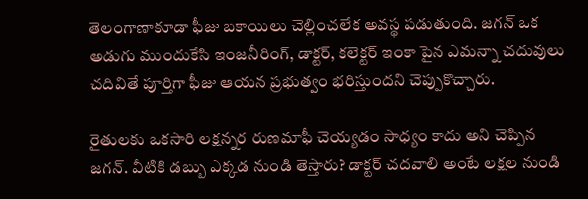తెలంగాణాకూడా ఫీజు బకాయిలు చెల్లించలేక అవస్థ పడుతుంది. జగన్ ఒక అడుగు ముందుకేసి ఇంజనీరింగ్, డాక్టర్, కలెక్టర్ ఇంకా పైన ఎమన్నా చదువులు చదివితే పూర్తిగా ఫీజు ఆయన ప్రభుత్వం భరిస్తుందని చెప్పుకొచ్చారు.

రైతులకు ఒకసారి లక్షన్నర రుణమాఫీ చెయ్యడం సాధ్యం కాదు అని చెప్పిన జగన్. వీటికి డబ్బు ఎక్కడ నుండి తెస్తారు? డాక్టర్ చదవాలి అంటే లక్షల నుండి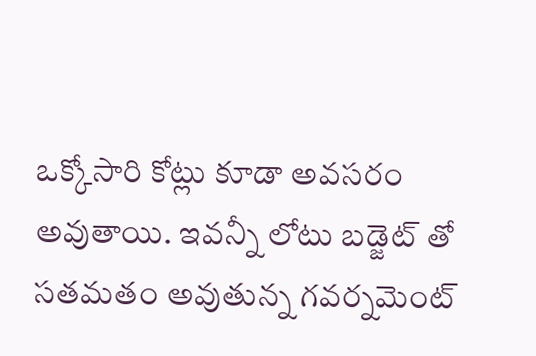ఒక్కోసారి కోట్లు కూడా అవసరం అవుతాయి. ఇవన్నీ లోటు బడ్జెట్ తో సతమతం అవుతున్న గవర్నమెంట్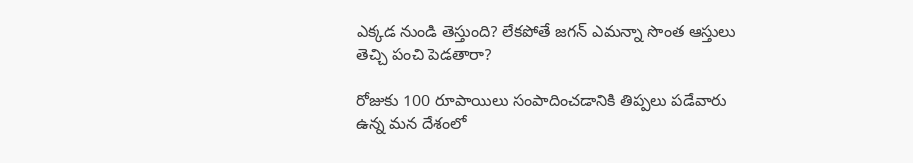ఎక్కడ నుండి తెస్తుంది? లేకపోతే జగన్ ఎమన్నా సొంత ఆస్తులు తెచ్చి పంచి పెడతారా?

రోజుకు 100 రూపాయిలు సంపాదించడానికి తిప్పలు పడేవారు ఉన్న మన దేశంలో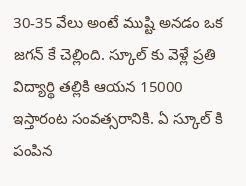30-35 వేలు అంటే ముష్టి అనడం ఒక జగన్ కే చెల్లింది. స్కూల్ కు వెళ్లే ప్రతి విద్యార్థి తల్లికి ఆయన 15000 ఇస్తారంట సంవత్సరానికి. ఏ స్కూల్ కి పంపిన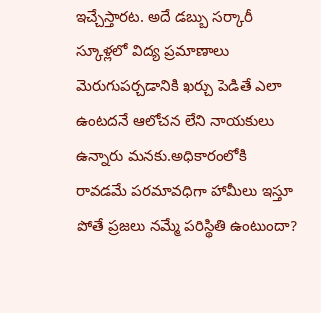ఇచ్చేస్తారట. అదే డబ్బు సర్కారీ స్కూళ్లలో విద్య ప్రమాణాలు మెరుగుపర్చడానికి ఖర్చు పెడితే ఎలా ఉంటదనే ఆలోచన లేని నాయకులు ఉన్నారు మనకు.అధికారంలోకి రావడమే పరమావధిగా హామీలు ఇస్తూ పోతే ప్రజలు నమ్మే పరిస్థితి ఉంటుందా?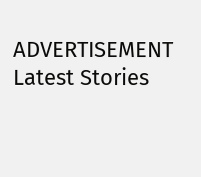ADVERTISEMENT
Latest Stories